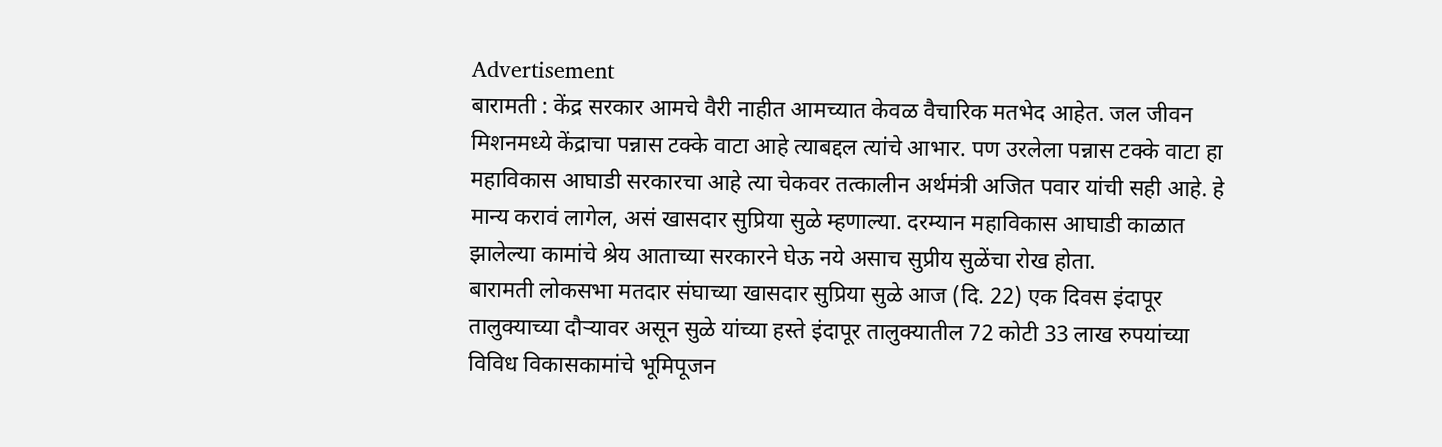Advertisement
बारामती : केंद्र सरकार आमचे वैरी नाहीत आमच्यात केवळ वैचारिक मतभेद आहेत. जल जीवन मिशनमध्ये केंद्राचा पन्नास टक्के वाटा आहे त्याबद्दल त्यांचे आभार. पण उरलेला पन्नास टक्के वाटा हा महाविकास आघाडी सरकारचा आहे त्या चेकवर तत्कालीन अर्थमंत्री अजित पवार यांची सही आहे. हे मान्य करावं लागेल, असं खासदार सुप्रिया सुळे म्हणाल्या. दरम्यान महाविकास आघाडी काळात झालेल्या कामांचे श्रेय आताच्या सरकारने घेऊ नये असाच सुप्रीय सुळेंचा रोख होता.
बारामती लोकसभा मतदार संघाच्या खासदार सुप्रिया सुळे आज (दि. 22) एक दिवस इंदापूर तालुक्याच्या दौऱ्यावर असून सुळे यांच्या हस्ते इंदापूर तालुक्यातील 72 कोटी 33 लाख रुपयांच्या विविध विकासकामांचे भूमिपूजन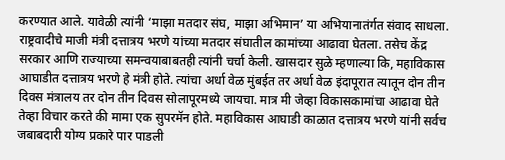करण्यात आले. यावेळी त्यांनी ‘माझा मतदार संघ, माझा अभिमान’ या अभियानातंर्गत संवाद साधला.
राष्ट्रवादीचे माजी मंत्री दत्तात्रय भरणे यांच्या मतदार संघातील कामांच्या आढावा घेतला. तसेच केंद्र सरकार आणि राज्याच्या समन्वयाबाबतही त्यांनी चर्चा केली. खासदार सुळे म्हणाल्या कि, महाविकास आघाडीत दत्तात्रय भरणे हे मंत्री होते. त्यांचा अर्धा वेळ मुंबईत तर अर्धा वेळ इंदापूरात त्यातून दोन तीन दिवस मंत्रालय तर दोन तीन दिवस सोलापूरमध्ये जायचा. मात्र मी जेव्हा विकासकामांचा आढावा घेते तेव्हा विचार करते की मामा एक सुपरमॅन होते. महाविकास आघाडी काळात दत्तात्रय भरणे यांनी सर्वच जबाबदारी योग्य प्रकारे पार पाडली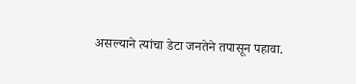असल्याने त्यांचा डेटा जनतेने तपासून पहावा.